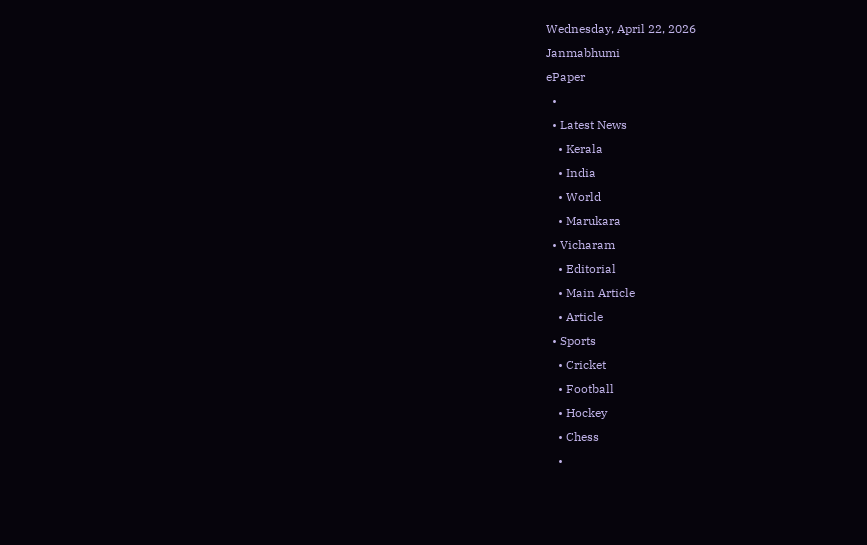Wednesday, April 22, 2026
Janmabhumi
ePaper
  •
  • Latest News
    • Kerala
    • India
    • World
    • Marukara
  • Vicharam
    • Editorial
    • Main Article
    • Article
  • Sports
    • Cricket
    • Football
    • Hockey
    • Chess
    •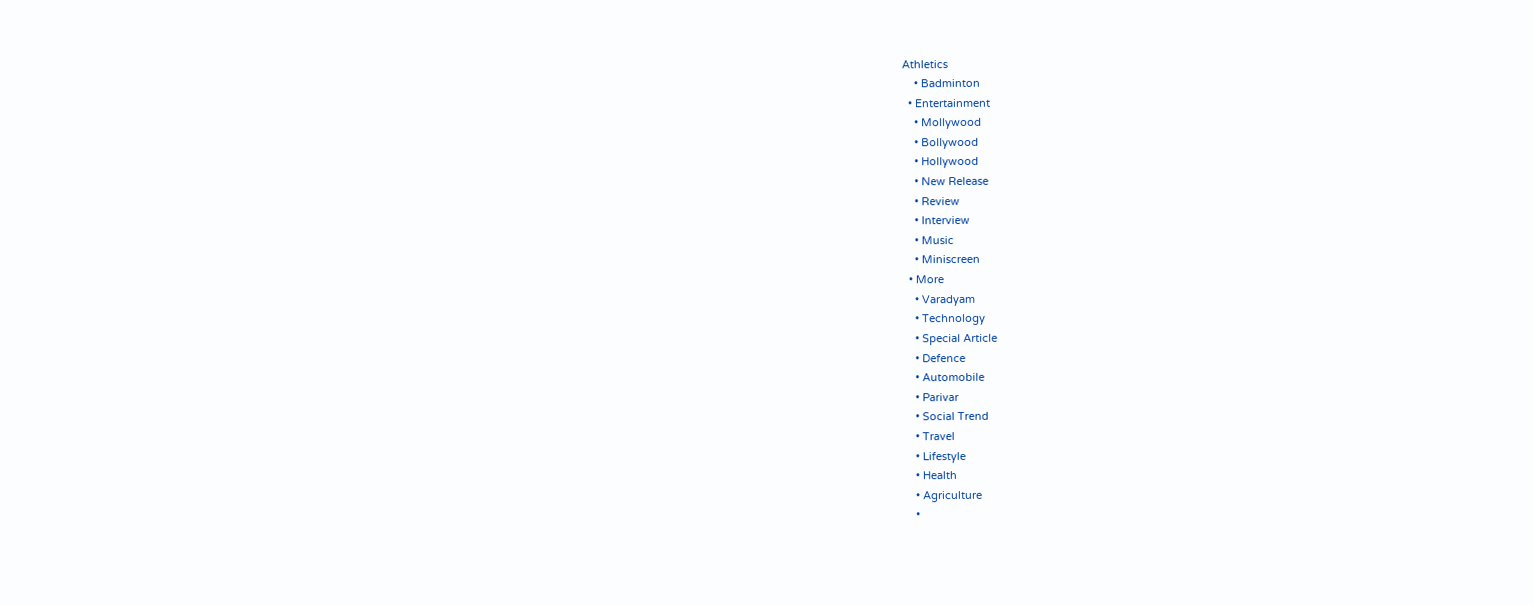Athletics
    • Badminton
  • Entertainment
    • Mollywood
    • Bollywood
    • Hollywood
    • New Release
    • Review
    • Interview
    • Music
    • Miniscreen
  • More
    • Varadyam
    • Technology
    • Special Article
    • Defence
    • Automobile
    • Parivar
    • Social Trend
    • Travel
    • Lifestyle
    • Health
    • Agriculture
    •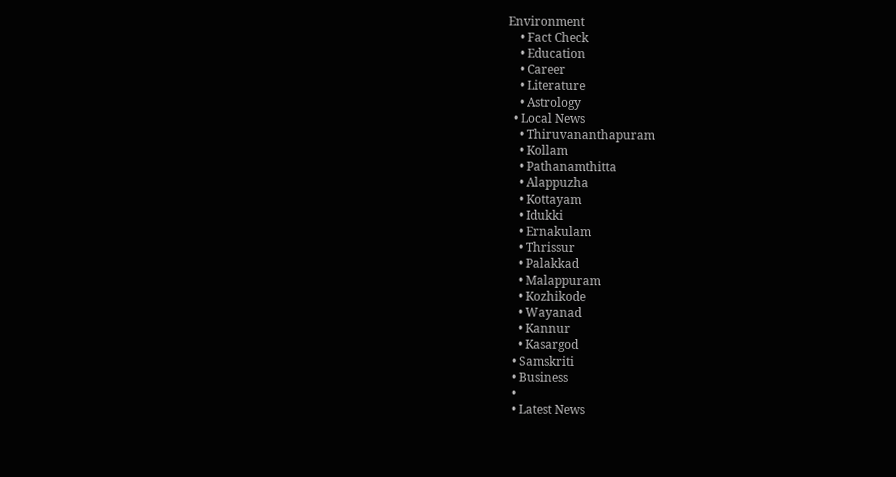Environment
    • Fact Check
    • Education
    • Career
    • Literature
    • Astrology
  • Local News
    • Thiruvananthapuram
    • Kollam
    • Pathanamthitta
    • Alappuzha
    • Kottayam
    • Idukki
    • Ernakulam
    • Thrissur
    • Palakkad
    • Malappuram
    • Kozhikode
    • Wayanad
    • Kannur
    • Kasargod
  • Samskriti
  • Business
  •
  • Latest News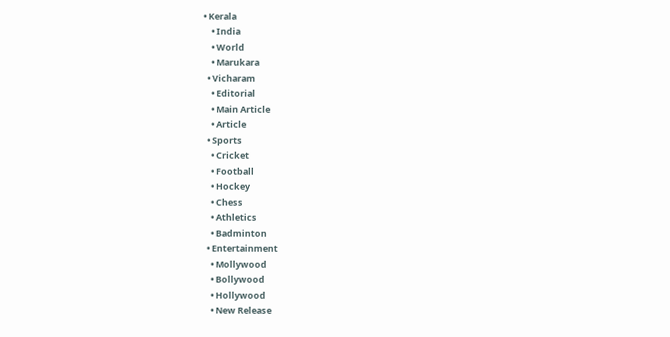• Kerala
    • India
    • World
    • Marukara
  • Vicharam
    • Editorial
    • Main Article
    • Article
  • Sports
    • Cricket
    • Football
    • Hockey
    • Chess
    • Athletics
    • Badminton
  • Entertainment
    • Mollywood
    • Bollywood
    • Hollywood
    • New Release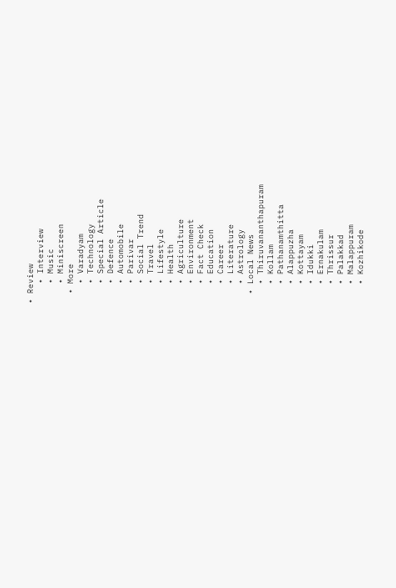• Review
    • Interview
    • Music
    • Miniscreen
  • More
    • Varadyam
    • Technology
    • Special Article
    • Defence
    • Automobile
    • Parivar
    • Social Trend
    • Travel
    • Lifestyle
    • Health
    • Agriculture
    • Environment
    • Fact Check
    • Education
    • Career
    • Literature
    • Astrology
  • Local News
    • Thiruvananthapuram
    • Kollam
    • Pathanamthitta
    • Alappuzha
    • Kottayam
    • Idukki
    • Ernakulam
    • Thrissur
    • Palakkad
    • Malappuram
    • Kozhikode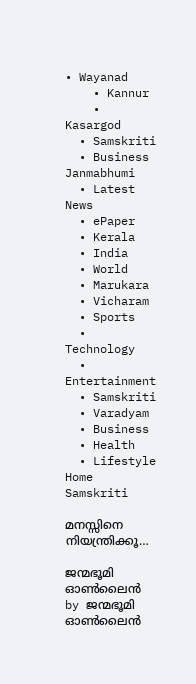• Wayanad
    • Kannur
    • Kasargod
  • Samskriti
  • Business
Janmabhumi
  • Latest News
  • ePaper
  • Kerala
  • India
  • World
  • Marukara
  • Vicharam
  • Sports
  • Technology
  • Entertainment
  • Samskriti
  • Varadyam
  • Business
  • Health
  • Lifestyle
Home Samskriti

മനസ്സിനെ നിയന്ത്രിക്കൂ…

ജന്മഭൂമി ഓണ്‍ലൈന്‍ by ജന്മഭൂമി ഓണ്‍ലൈന്‍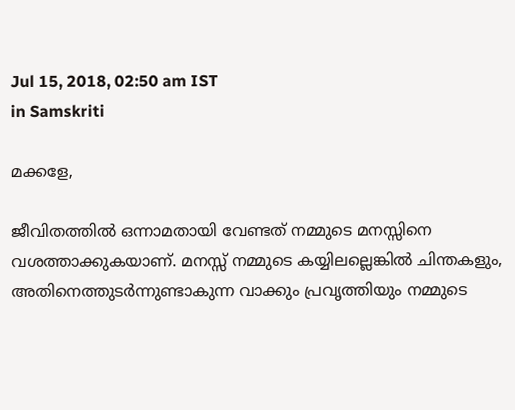Jul 15, 2018, 02:50 am IST
in Samskriti

മക്കളേ,

ജീവിതത്തില്‍ ഒന്നാമതായി വേണ്ടത് നമ്മുടെ മനസ്സിനെ വശത്താക്കുകയാണ്. മനസ്സ് നമ്മുടെ കയ്യിലല്ലെങ്കില്‍ ചിന്തകളും, അതിനെത്തുടര്‍ന്നുണ്ടാകുന്ന വാക്കും പ്രവൃത്തിയും നമ്മുടെ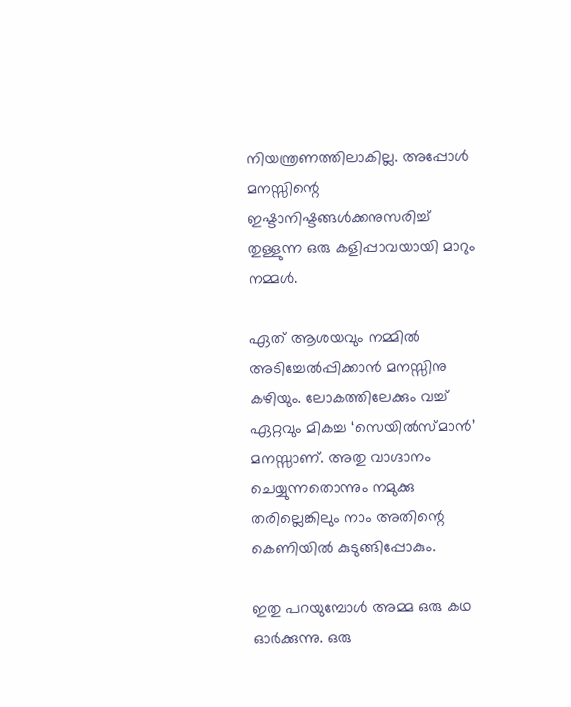നിയന്ത്രണത്തിലാകില്ല. അപ്പോള്‍ മനസ്സിന്റെ ഇഷ്ടാനിഷ്ടങ്ങള്‍ക്കനുസരിച്ച് തുള്ളുന്ന ഒരു കളിപ്പാവയായി മാറും നമ്മള്‍.

ഏത് ആശയവും നമ്മില്‍ അടിച്ചേല്‍പ്പിക്കാന്‍ മനസ്സിനു കഴിയും. ലോകത്തിലേക്കും വച്ച് ഏറ്റവും മികച്ച ‘സെയില്‍സ്മാന്‍’ മനസ്സാണ്. അതു വാഗ്ദാനം ചെയ്യുന്നതൊന്നും നമുക്കു തരില്ലെങ്കിലും നാം അതിന്റെ കെണിയില്‍ കുടുങ്ങിപ്പോകും.

ഇതു പറയുമ്പോള്‍ അമ്മ ഒരു കഥ ഓര്‍ക്കുന്നു. ഒരു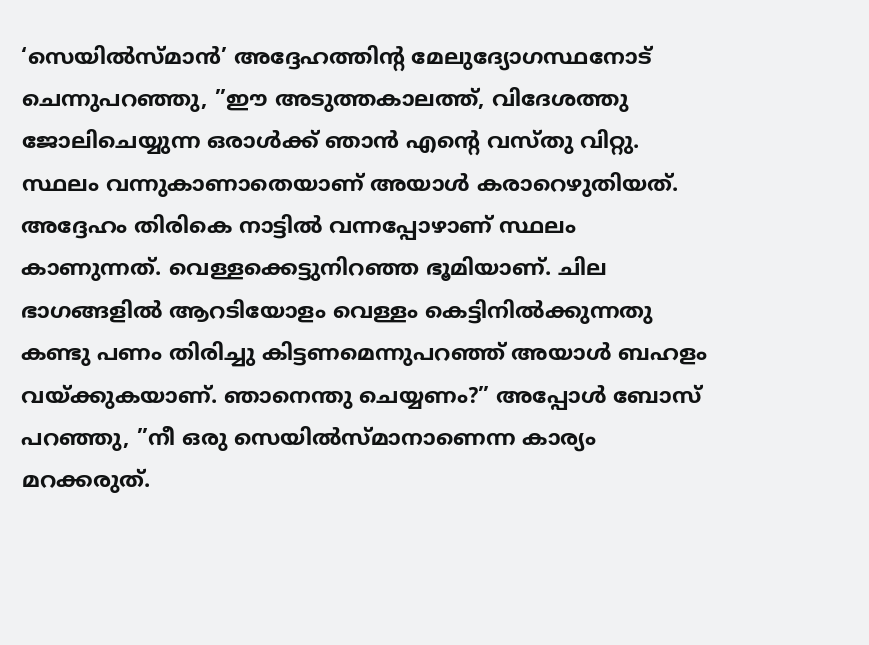‘സെയില്‍സ്മാന്‍’ അദ്ദേഹത്തിന്റ മേലുദ്യോഗസ്ഥനോട് ചെന്നുപറഞ്ഞു, ”ഈ അടുത്തകാലത്ത്, വിദേശത്തു ജോലിചെയ്യുന്ന ഒരാള്‍ക്ക് ഞാന്‍ എന്റെ വസ്തു വിറ്റു. സ്ഥലം വന്നുകാണാതെയാണ് അയാള്‍ കരാറെഴുതിയത്. അദ്ദേഹം തിരികെ നാട്ടില്‍ വന്നപ്പോഴാണ് സ്ഥലം കാണുന്നത്. വെള്ളക്കെട്ടുനിറഞ്ഞ ഭൂമിയാണ്. ചില ഭാഗങ്ങളില്‍ ആറടിയോളം വെള്ളം കെട്ടിനില്‍ക്കുന്നതു കണ്ടു പണം തിരിച്ചു കിട്ടണമെന്നുപറഞ്ഞ് അയാള്‍ ബഹളം വയ്‌ക്കുകയാണ്. ഞാനെന്തു ചെയ്യണം?” അപ്പോള്‍ ബോസ് പറഞ്ഞു, ”നീ ഒരു സെയില്‍സ്മാനാണെന്ന കാര്യം മറക്കരുത്.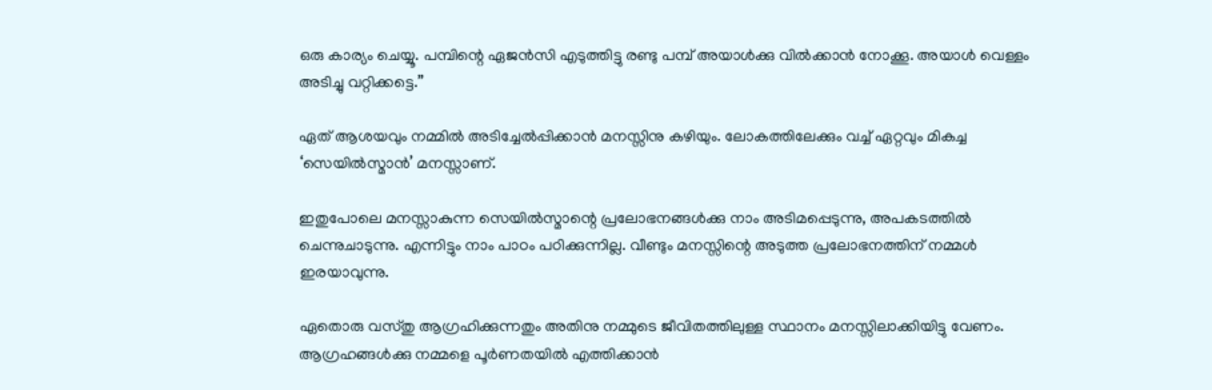ഒരു കാര്യം ചെയ്യൂ. പമ്പിന്റെ ഏജന്‍സി എടുത്തിട്ടു രണ്ടു പമ്പ് അയാള്‍ക്കു വില്‍ക്കാന്‍ നോക്കൂ. അയാള്‍ വെള്ളം അടിച്ചു വറ്റിക്കട്ടെ.”

ഏത് ആശയവും നമ്മില്‍ അടിച്ചേല്‍പ്പിക്കാന്‍ മനസ്സിനു കഴിയും. ലോകത്തിലേക്കും വച്ച് ഏറ്റവും മികച്ച ‘സെയില്‍സ്മാന്‍’ മനസ്സാണ്.

ഇതുപോലെ മനസ്സാകുന്ന സെയില്‍സ്മാന്റെ പ്രലോഭനങ്ങള്‍ക്കു നാം അടിമപ്പെടുന്നു, അപകടത്തില്‍ ചെന്നുചാടുന്നു. എന്നിട്ടും നാം പാഠം പഠിക്കുന്നില്ല. വീണ്ടും മനസ്സിന്റെ അടുത്ത പ്രലോഭനത്തിന് നമ്മള്‍ ഇരയാവുന്നു.

ഏതൊരു വസ്തു ആഗ്രഹിക്കുന്നതും അതിനു നമ്മുടെ ജീവിതത്തിലുള്ള സ്ഥാനം മനസ്സിലാക്കിയിട്ടു വേണം. ആഗ്രഹങ്ങള്‍ക്കു നമ്മളെ പൂര്‍ണതയില്‍ എത്തിക്കാന്‍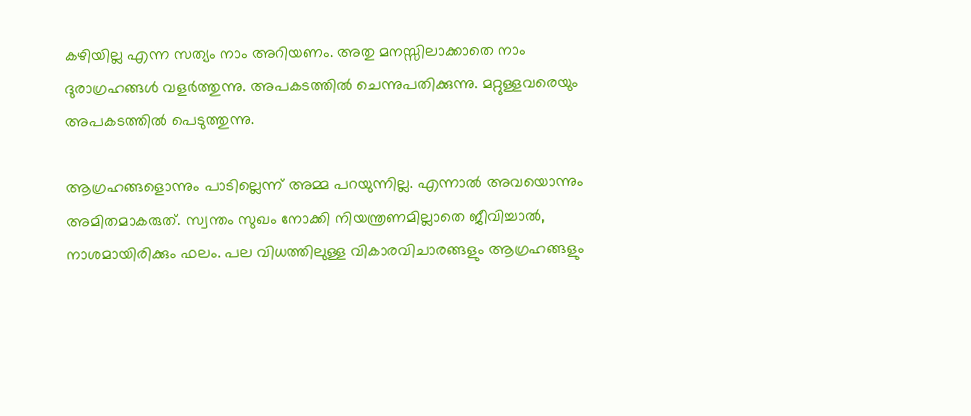കഴിയില്ല എന്ന സത്യം നാം അറിയണം. അതു മനസ്സിലാക്കാതെ നാം ദുരാഗ്രഹങ്ങള്‍ വളര്‍ത്തുന്നു. അപകടത്തില്‍ ചെന്നുപതിക്കുന്നു. മറ്റുള്ളവരെയും അപകടത്തില്‍ പെടുത്തുന്നു.

ആഗ്രഹങ്ങളൊന്നും പാടില്ലെന്ന് അമ്മ പറയുന്നില്ല. എന്നാല്‍ അവയൊന്നും അമിതമാകരുത്. സ്വന്തം സുഖം നോക്കി നിയന്ത്രണമില്ലാതെ ജീവിച്ചാല്‍, നാശമായിരിക്കും ഫലം. പല വിധത്തിലുള്ള വികാരവിചാരങ്ങളും ആഗ്രഹങ്ങളും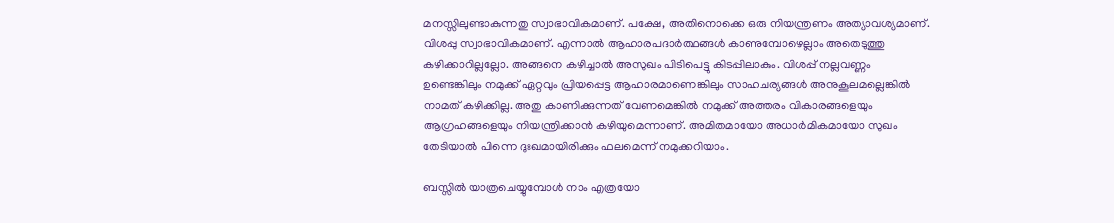മനസ്സിലുണ്ടാകുന്നതു സ്വാഭാവികമാണ്. പക്ഷേ, അതിനൊക്കെ ഒരു നിയന്ത്രണം അത്യാവശ്യമാണ്. വിശപ്പു സ്വാഭാവികമാണ്. എന്നാല്‍ ആഹാരപദാര്‍ത്ഥങ്ങള്‍ കാണുമ്പോഴെല്ലാം അതെടുത്തു കഴിക്കാറില്ലല്ലോ. അങ്ങനെ കഴിച്ചാല്‍ അസുഖം പിടിപെട്ടു കിടപ്പിലാകും. വിശപ്പ് നല്ലവണ്ണം ഉണ്ടെങ്കിലും നമുക്ക് ഏറ്റവും പ്രിയപ്പെട്ട ആഹാരമാണെങ്കിലും സാഹചര്യങ്ങള്‍ അനുകൂലമല്ലെങ്കില്‍ നാമത് കഴിക്കില്ല. അതു കാണിക്കുന്നത് വേണമെങ്കില്‍ നമുക്ക് അത്തരം വികാരങ്ങളെയും ആഗ്രഹങ്ങളെയും നിയന്ത്രിക്കാന്‍ കഴിയുമെന്നാണ്. അമിതമായോ അധാര്‍മികമായോ സുഖം തേടിയാല്‍ പിന്നെ ദുഃഖമായിരിക്കും ഫലമെന്ന് നമുക്കറിയാം.

ബസ്സില്‍ യാത്രചെയ്യുമ്പോള്‍ നാം എത്രയോ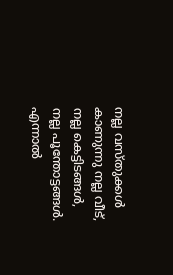നല്ല വസ്തുക്കള്‍ കാണുന്നു നല്ല വീട്, നല്ല കെട്ടിടങ്ങള്‍, നല്ല പൂന്തോട്ടങ്ങള്‍. എന്നാല്‍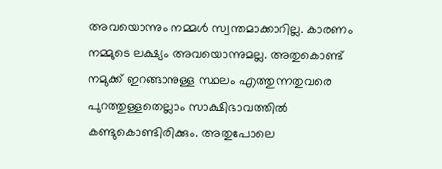അവയൊന്നും നമ്മള്‍ സ്വന്തമാക്കാറില്ല. കാരണം നമ്മുടെ ലക്ഷ്യം അവയൊന്നുമല്ല. അതുകൊണ്ട് നമുക്ക് ഇറങ്ങാനുള്ള സ്ഥലം എത്തുന്നതുവരെ പുറത്തുള്ളതെല്ലാം സാക്ഷിഭാവത്തില്‍ കണ്ടുകൊണ്ടിരിക്കും. അതുപോലെ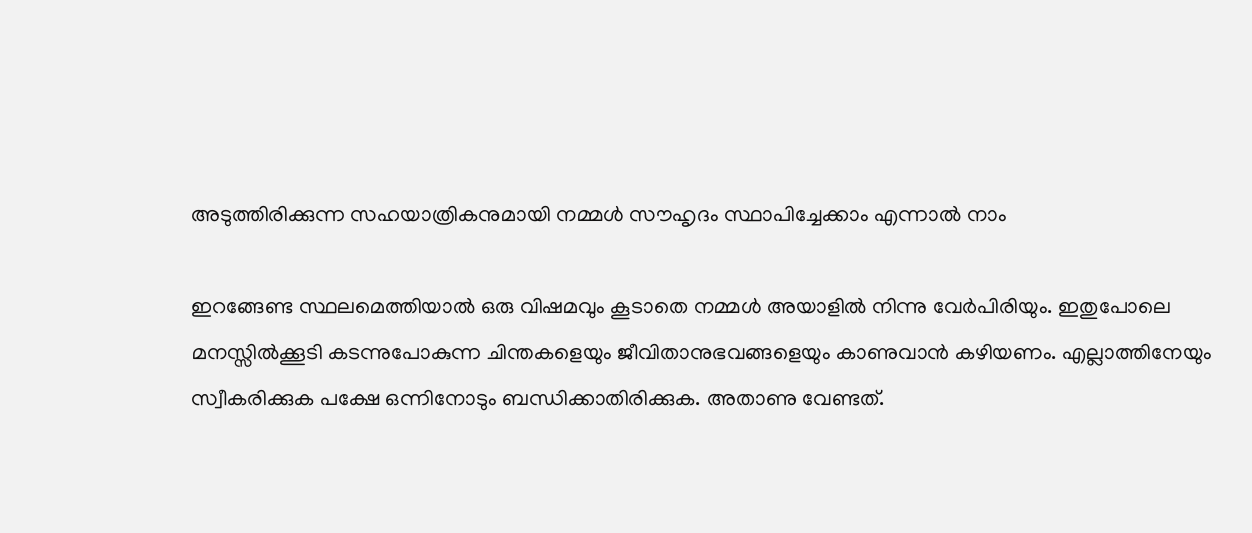അടുത്തിരിക്കുന്ന സഹയാത്രികനുമായി നമ്മള്‍ സൗഹൃദം സ്ഥാപിച്ചേക്കാം എന്നാല്‍ നാം

ഇറങ്ങേണ്ട സ്ഥലമെത്തിയാല്‍ ഒരു വിഷമവും കൂടാതെ നമ്മള്‍ അയാളില്‍ നിന്നു വേര്‍പിരിയും. ഇതുപോലെ മനസ്സില്‍ക്കൂടി കടന്നുപോകുന്ന ചിന്തകളെയും ജീവിതാനുഭവങ്ങളെയും കാണുവാന്‍ കഴിയണം. എല്ലാത്തിനേയും സ്വീകരിക്കുക പക്ഷേ ഒന്നിനോടും ബന്ധിക്കാതിരിക്കുക. അതാണു വേണ്ടത്.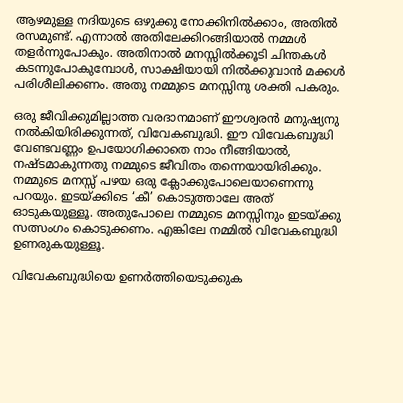ആഴമുള്ള നദിയുടെ ഒഴുക്കു നോക്കിനില്‍ക്കാം, അതില്‍ രസമുണ്ട്. എന്നാല്‍ അതിലേക്കിറങ്ങിയാല്‍ നമ്മള്‍ തളര്‍ന്നുപോകും. അതിനാല്‍ മനസ്സില്‍ക്കൂടി ചിന്തകള്‍ കടന്നുപോകുമ്പോള്‍, സാക്ഷിയായി നില്‍ക്കുവാന്‍ മക്കള്‍ പരിശീലിക്കണം. അതു നമ്മുടെ മനസ്സിനു ശക്തി പകരും.

ഒരു ജീവിക്കുമില്ലാത്ത വരദാനമാണ് ഈശ്വരന്‍ മനുഷ്യനു നല്‍കിയിരിക്കുന്നത്, വിവേകബുദ്ധി. ഈ വിവേകബുദ്ധി വേണ്ടവണ്ണം ഉപയോഗിക്കാതെ നാം നീങ്ങിയാല്‍, നഷ്ടമാകുന്നതു നമ്മുടെ ജീവിതം തന്നെയായിരിക്കും. നമ്മുടെ മനസ്സ് പഴയ ഒരു ക്ലോക്കുപോലെയാണെന്നു പറയും. ഇടയ്‌ക്കിടെ ‘കീ’ കൊടുത്താലേ അത് ഓടുകയുള്ളൂ. അതുപോലെ നമ്മുടെ മനസ്സിനും ഇടയ്‌ക്കു സത്സംഗം കൊടുക്കണം. എങ്കിലേ നമ്മില്‍ വിവേകബുദ്ധി ഉണരുകയുള്ളൂ.

വിവേകബുദ്ധിയെ ഉണര്‍ത്തിയെടുക്കുക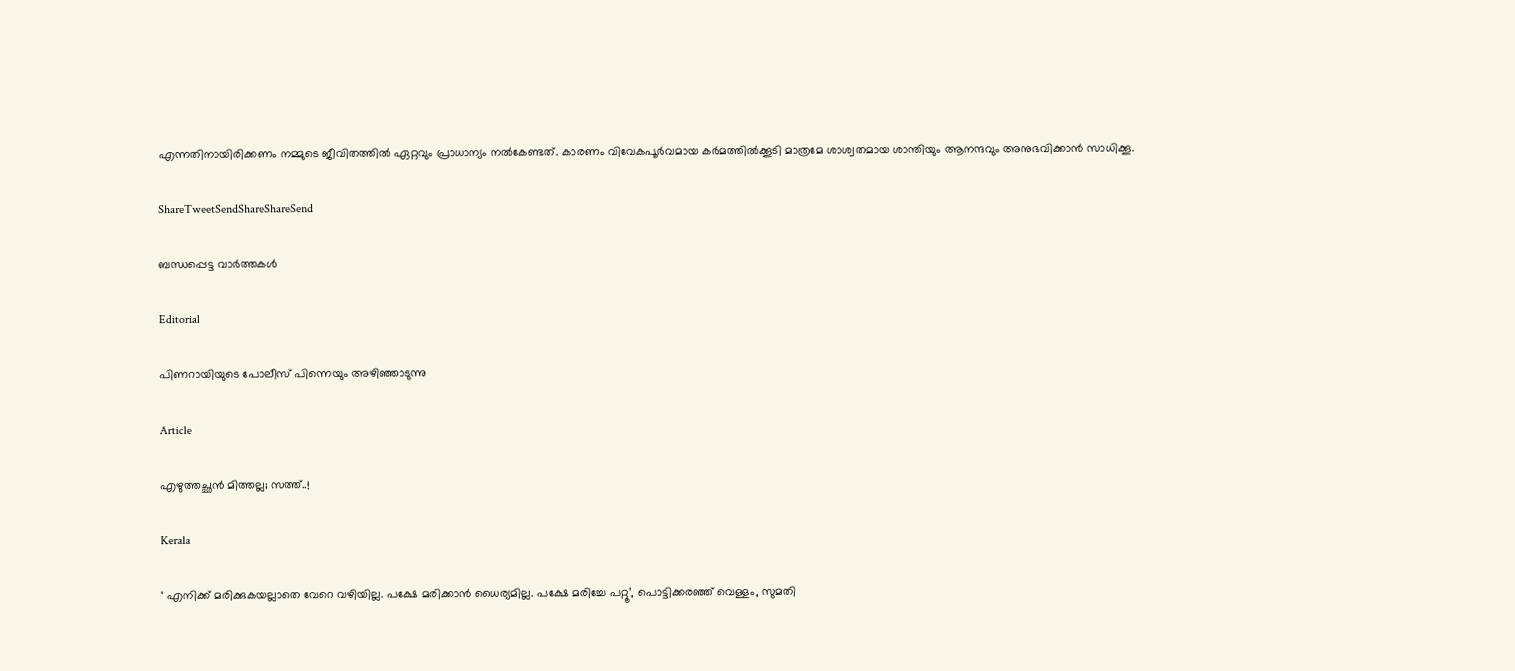എന്നതിനായിരിക്കണം നമ്മുടെ ജീവിതത്തില്‍ ഏറ്റവും പ്രാധാന്യം നല്‍കേണ്ടത്. കാരണം വിവേകപൂര്‍വമായ കര്‍മത്തില്‍ക്കൂടി മാത്രമേ ശാശ്വതമായ ശാന്തിയും ആനന്ദവും അനുഭവിക്കാന്‍ സാധിക്കൂ.

ShareTweetSendShareShareSend

ബന്ധപ്പെട്ട വാര്‍ത്തകള്‍

Editorial

പിണറായിയുടെ പോലീസ് പിന്നെയും അഴിഞ്ഞാടുന്നു

Article

എഴുത്തച്ഛന്‍ മിത്തല്ല; സത്ത്..!

Kerala

‘ എനിക്ക് മരിക്കുകയല്ലാതെ വേറെ വഴിയില്ല. പക്ഷേ മരിക്കാൻ ധൈര്യമില്ല. പക്ഷേ മരിച്ചേ പറ്റൂ’, പൊട്ടിക്കരഞ്ഞ് വെള്ളം, സുമതി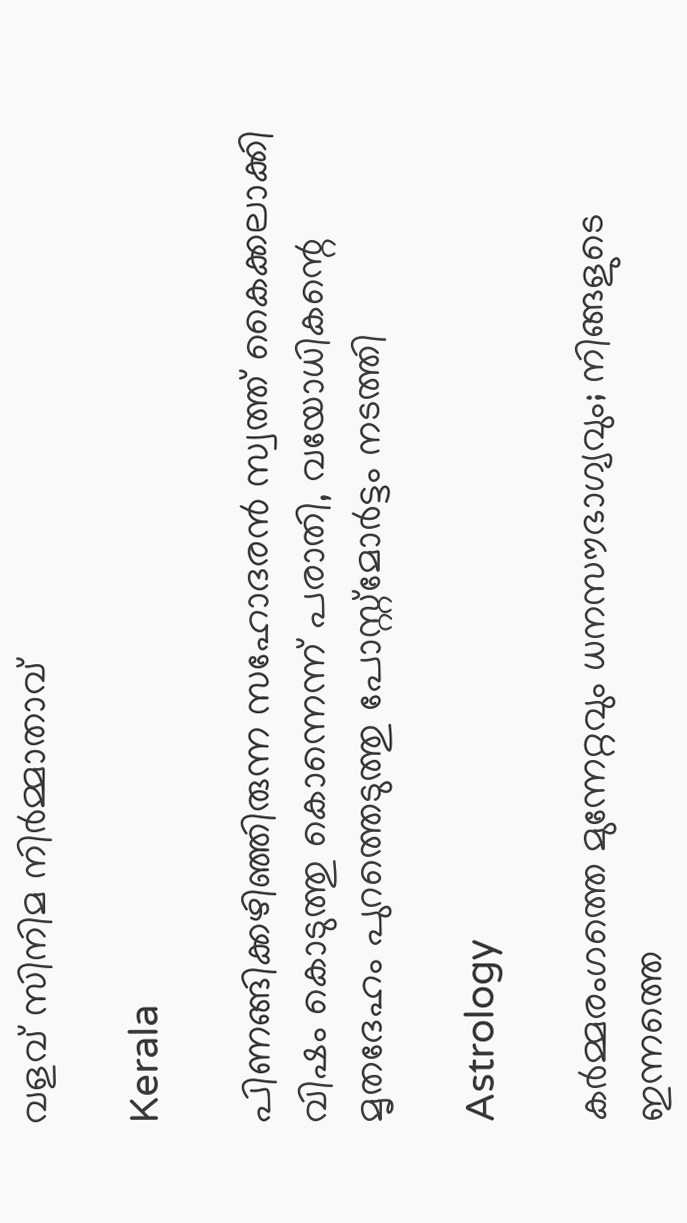വളവ് സിനിമ നിർമ്മാതാവ്

Kerala

പിണങ്ങിക്കഴിഞ്ഞിരുന്ന സഹോദരൻ സ്വത്ത് കൈക്കലാക്കി വിഷം കൊടുത്തു കൊന്നെന്ന് പരാതി, വയോധികന്റെ മൃതദേഹം പുറത്തെടുത്തു പോസ്റ്റ്മോർട്ടം നടത്തി

Astrology

കർമ്മരംഗത്തെ മുന്നേറ്റവും ധനസൗഭാഗ്യവും; നിങ്ങളുടെ ഇന്നത്തെ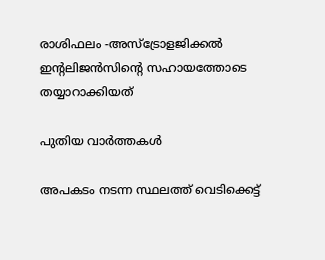രാശിഫലം -അസ്ട്രോളജിക്കൽ ഇന്റലിജൻസിന്റെ സഹായത്തോടെ തയ്യാറാക്കിയത്

പുതിയ വാര്‍ത്തകള്‍

അപകടം നടന്ന സ്ഥലത്ത് വെടിക്കെട്ട്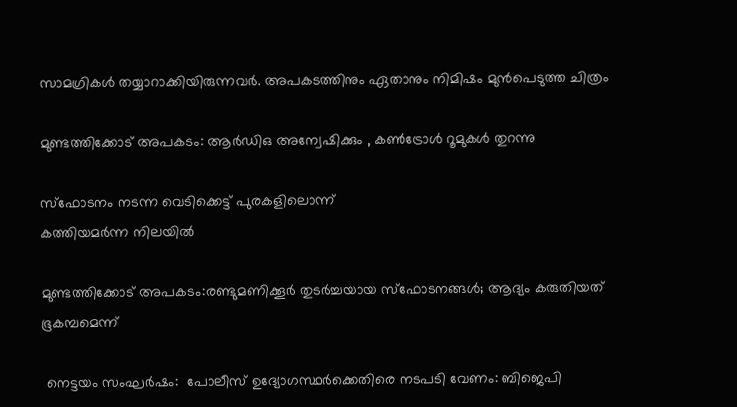സാമഗ്രികള്‍ തയ്യാറാക്കിയിരുന്നവര്‍. അപകടത്തിനും ഏതാനും നിമിഷം മുന്‍പെടുത്ത ചിത്രം

മുണ്ടത്തിക്കോട് അപകടം: ആര്‍ഡിഒ അന്വേഷിക്കും , കണ്‍ട്രോള്‍ റൂമുകള്‍ തുറന്നു

സ്‌ഫോടനം നടന്ന വെടിക്കെട്ട് പുരകളിലൊന്ന്
കത്തിയമര്‍ന്ന നിലയില്‍

മുണ്ടത്തിക്കോട് അപകടം:രണ്ടുമണിക്കൂര്‍ തുടര്‍ച്ചയായ സ്‌ഫോടനങ്ങള്‍; ആദ്യം കരുതിയത് ഭൂകമ്പമെന്ന്

 നെട്ടയം സംഘര്‍ഷം:  പോലീസ് ഉദ്യോഗസ്ഥര്‍ക്കെതിരെ നടപടി വേണം: ബിജെപി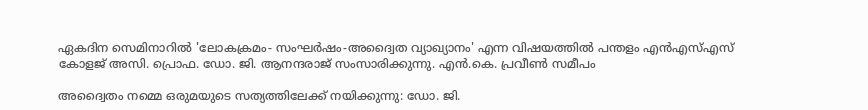ഏകദിന സെമിനാറില്‍ 'ലോകക്രമം- സംഘര്‍ഷം-അദ്വൈത വ്യാഖ്യാനം' എന്ന വിഷയത്തില്‍ പന്തളം എന്‍എസ്എസ് കോളജ് അസി. പ്രൊഫ. ഡോ. ജി. ആനന്ദരാജ് സംസാരിക്കുന്നു. എന്‍.കെ. പ്രവീണ്‍ സമീപം

അദ്വൈതം നമ്മെ ഒരുമയുടെ സത്യത്തിലേക്ക് നയിക്കുന്നു: ഡോ. ജി.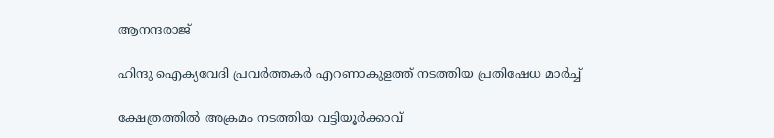ആനന്ദരാജ്

ഹിന്ദു ഐക്യവേദി പ്രവര്‍ത്തകര്‍ എറണാകുളത്ത് നടത്തിയ പ്രതിഷേധ മാര്‍ച്ച്

ക്ഷേത്രത്തില്‍ അക്രമം നടത്തിയ വട്ടിയൂര്‍ക്കാവ്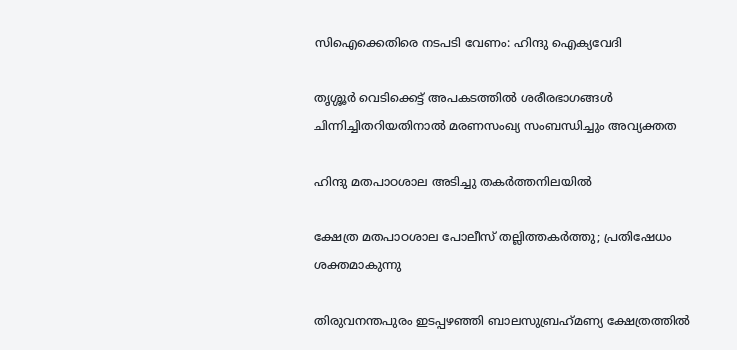സിഐക്കെതിരെ നടപടി വേണം: ഹിന്ദു ഐക്യവേദി

തൃശ്ശൂർ വെടിക്കെട്ട് അപകടത്തിൽ ശരീരഭാഗങ്ങൾ ചിന്നിച്ചിതറിയതിനാൽ മരണസംഖ്യ സംബന്ധിച്ചും അവ്യക്തത

ഹിന്ദു മതപാഠശാല അടിച്ചു തകര്‍ത്തനിലയില്‍

ക്ഷേത്ര മതപാഠശാല പോലീസ് തല്ലിത്തകര്‍ത്തു; പ്രതിഷേധം ശക്തമാകുന്നു

തിരുവനന്തപുരം ഇടപ്പഴഞ്ഞി ബാലസുബ്രഹ്‌മണ്യ ക്ഷേത്രത്തില്‍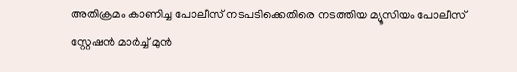അതിക്രമം കാണിച്ച പോലീസ് നടപടിക്കെതിരെ നടത്തിയ മ്യൂസിയം പോലീസ് സ്റ്റേഷന്‍ മാര്‍ച്ച് മുന്‍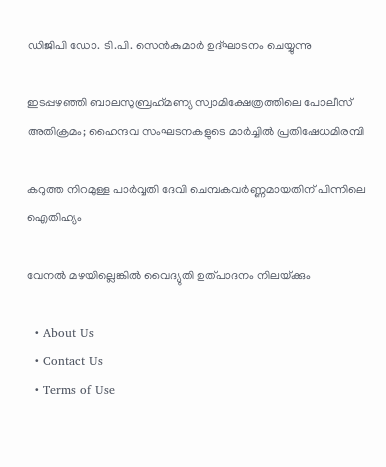ഡിജിപി ഡോ. ടി.പി. സെന്‍കുമാര്‍ ഉദ്ഘാടനം ചെയ്യുന്നു

ഇടപ്പഴഞ്ഞി ബാലസുബ്രഹ്‌മണ്യ സ്വാമിക്ഷേത്രത്തിലെ പോലീസ് അതിക്രമം; ഹൈന്ദവ സംഘടനകളുടെ മാര്‍ച്ചില്‍ പ്രതിഷേധമിരമ്പി

കറുത്ത നിറമുള്ള പാര്‍വ്വതി ദേവി ചെമ്പകവര്‍ണ്ണമായതിന് പിന്നിലെ ഐതിഹ്യം

വേനല്‍ മഴയില്ലെങ്കില്‍ വൈദ്യുതി ഉത്പാദനം നിലയ്‌ക്കും

  • About Us
  • Contact Us
  • Terms of Use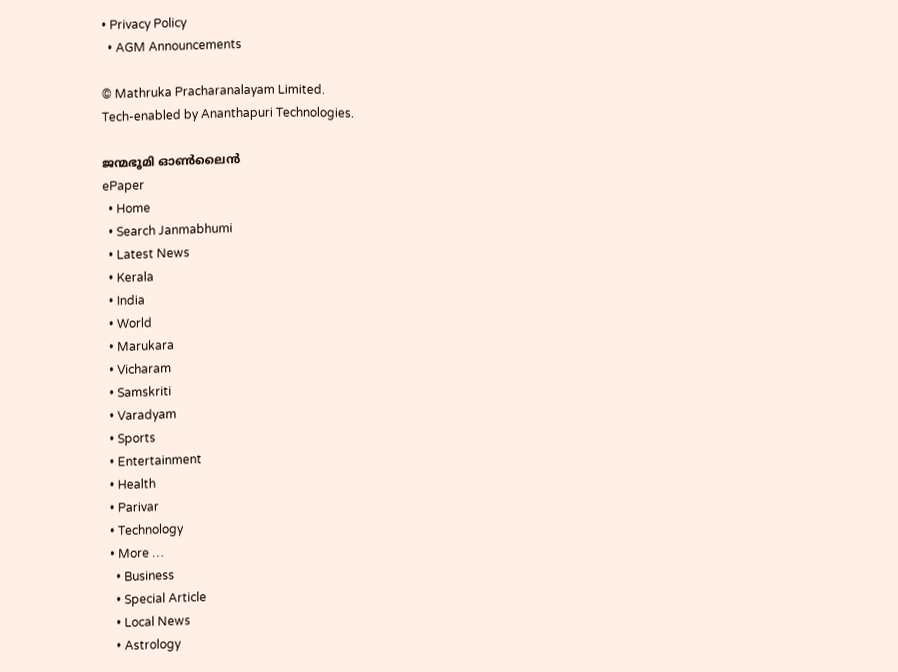• Privacy Policy
  • AGM Announcements

© Mathruka Pracharanalayam Limited.
Tech-enabled by Ananthapuri Technologies.

ജന്മഭൂമി ഓണ്‍ലൈന്‍
ePaper
  • Home
  • Search Janmabhumi
  • Latest News
  • Kerala
  • India
  • World
  • Marukara
  • Vicharam
  • Samskriti
  • Varadyam
  • Sports
  • Entertainment
  • Health
  • Parivar
  • Technology
  • More …
    • Business
    • Special Article
    • Local News
    • Astrology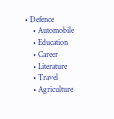• Defence
    • Automobile
    • Education
    • Career
    • Literature
    • Travel
    • Agriculture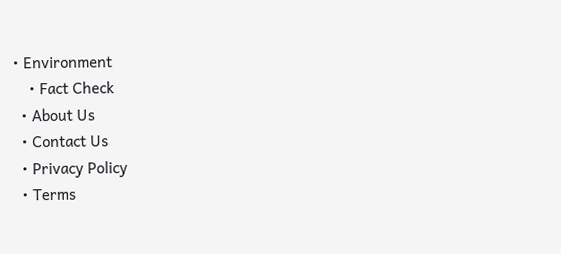• Environment
    • Fact Check
  • About Us
  • Contact Us
  • Privacy Policy
  • Terms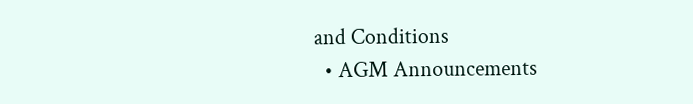and Conditions
  • AGM Announcements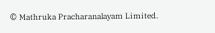© Mathruka Pracharanalayam Limited.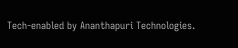Tech-enabled by Ananthapuri Technologies.